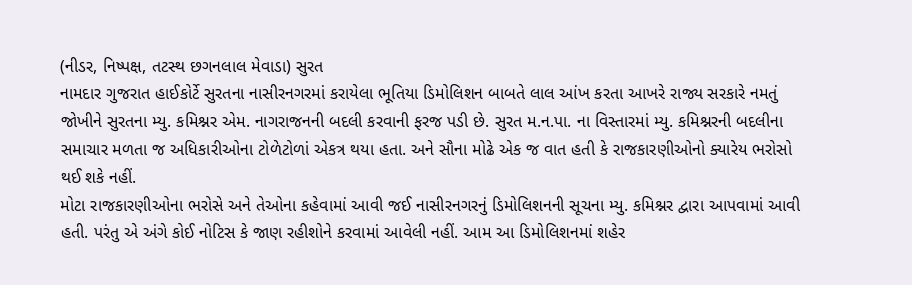(નીડર, નિષ્પક્ષ, તટસ્થ છગનલાલ મેવાડા) સુરત
નામદાર ગુજરાત હાઈકોર્ટે સુરતના નાસીરનગરમાં કરાયેલા ભૂતિયા ડિમોલિશન બાબતે લાલ આંખ કરતા આખરે રાજ્ય સરકારે નમતું જોખીને સુરતના મ્યુ. કમિશ્નર એમ. નાગરાજનની બદલી કરવાની ફરજ પડી છે. સુરત મ.ન.પા. ના વિસ્તારમાં મ્યુ. કમિશ્નરની બદલીના સમાચાર મળતા જ અધિકારીઓના ટોળેટોળાં એકત્ર થયા હતા. અને સૌના મોઢે એક જ વાત હતી કે રાજકારણીઓનો ક્યારેય ભરોસો થઈ શકે નહીં.
મોટા રાજકારણીઓના ભરોસે અને તેઓના કહેવામાં આવી જઈ નાસીરનગરનું ડિમોલિશનની સૂચના મ્યુ. કમિશ્નર દ્વારા આપવામાં આવી હતી. પરંતુ એ અંગે કોઈ નોટિસ કે જાણ રહીશોને કરવામાં આવેલી નહીં. આમ આ ડિમોલિશનમાં શહેર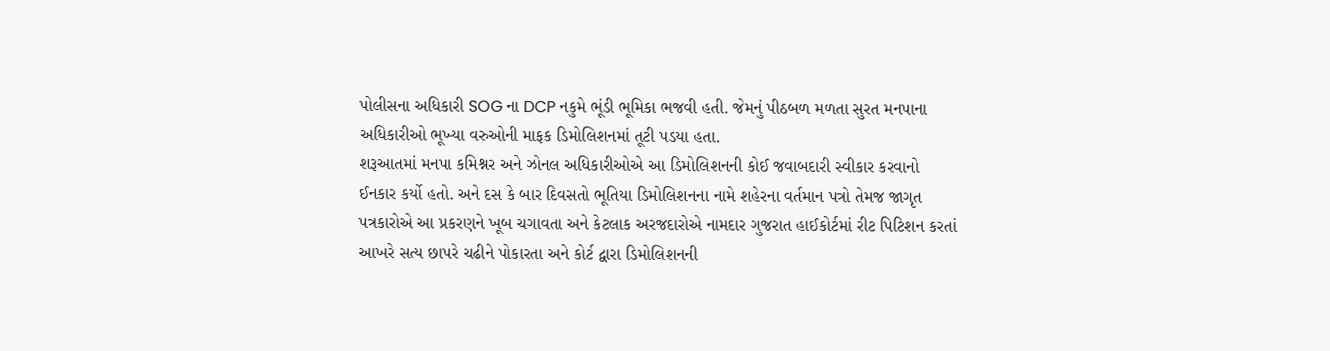પોલીસના અધિકારી SOG ના DCP નકુમે ભૂંડી ભૂમિકા ભજવી હતી. જેમનું પીઠબળ મળતા સુરત મનપાના અધિકારીઓ ભૂખ્યા વરુઓની માફક ડિમોલિશનમાં તૂટી પડયા હતા.
શરૂઆતમાં મનપા કમિશ્નર અને ઝોનલ અધિકારીઓએ આ ડિમોલિશનની કોઈ જવાબદારી સ્વીકાર કરવાનો ઈનકાર કર્યો હતો. અને દસ કે બાર દિવસતો ભૂતિયા ડિમોલિશનના નામે શહેરના વર્તમાન પત્રો તેમજ જાગૃત પત્રકારોએ આ પ્રકરણને ખૂબ ચગાવતા અને કેટલાક અરજદારોએ નામદાર ગુજરાત હાઈકોર્ટમાં રીટ પિટિશન કરતાં આખરે સત્ય છાપરે ચઢીને પોકારતા અને કોર્ટ દ્વારા ડિમોલિશનની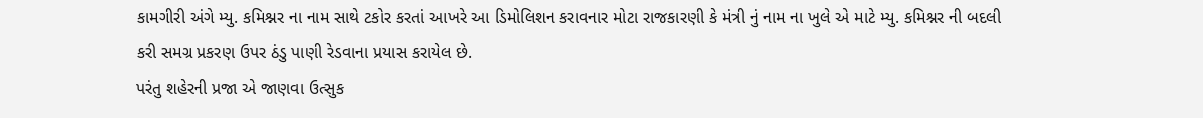કામગીરી અંગે મ્યુ. કમિશ્નર ના નામ સાથે ટકોર કરતાં આખરે આ ડિમોલિશન કરાવનાર મોટા રાજકારણી કે મંત્રી નું નામ ના ખુલે એ માટે મ્યુ. કમિશ્નર ની બદલી કરી સમગ્ર પ્રકરણ ઉપર ઠંડુ પાણી રેડવાના પ્રયાસ કરાયેલ છે.
પરંતુ શહેરની પ્રજા એ જાણવા ઉત્સુક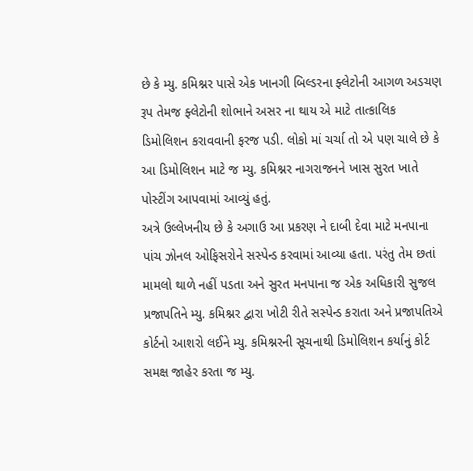છે કે મ્યુ. કમિશ્નર પાસે એક ખાનગી બિલ્ડરના ફ્લેટોની આગળ અડચણ રૂપ તેમજ ફ્લેટોની શોભાને અસર ના થાય એ માટે તાત્કાલિક ડિમોલિશન કરાવવાની ફરજ પડી. લોકો માં ચર્ચા તો એ પણ ચાલે છે કે આ ડિમોલિશન માટે જ મ્યુ. કમિશ્નર નાગરાજનને ખાસ સુરત ખાતે પોસ્ટીંગ આપવામાં આવ્યું હતું.
અત્રે ઉલ્લેખનીય છે કે અગાઉ આ પ્રકરણ ને દાબી દેવા માટે મનપાના પાંચ ઝોનલ ઓફિસરોને સસ્પેન્ડ કરવામાં આવ્યા હતા. પરંતુ તેમ છતાં મામલો થાળે નહીં પડતા અને સુરત મનપાના જ એક અધિકારી સુજલ પ્રજાપતિને મ્યુ. કમિશ્નર દ્વારા ખોટી રીતે સસ્પેન્ડ કરાતા અને પ્રજાપતિએ કોર્ટનો આશરો લઈને મ્યુ. કમિશ્નરની સૂચનાથી ડિમોલિશન કર્યાનું કોર્ટ સમક્ષ જાહેર કરતા જ મ્યુ.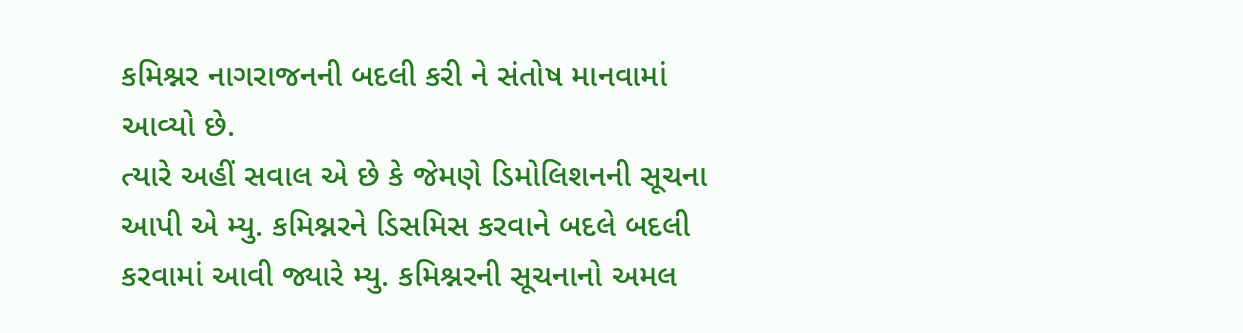કમિશ્નર નાગરાજનની બદલી કરી ને સંતોષ માનવામાં આવ્યો છે.
ત્યારે અહીં સવાલ એ છે કે જેમણે ડિમોલિશનની સૂચના આપી એ મ્યુ. કમિશ્નરને ડિસમિસ કરવાને બદલે બદલી કરવામાં આવી જ્યારે મ્યુ. કમિશ્નરની સૂચનાનો અમલ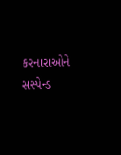કરનારાઓને સસ્પેન્ડ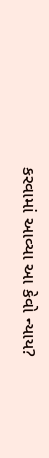કરવામાં આવ્યા આ કેવો ન્યાય?